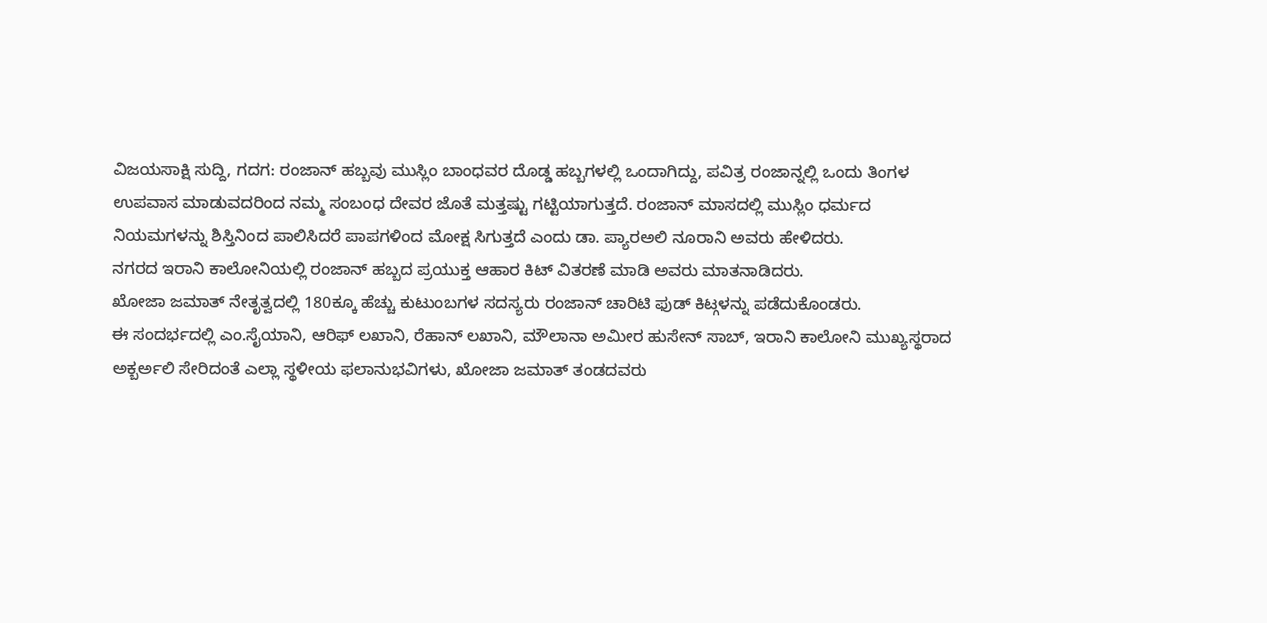ವಿಜಯಸಾಕ್ಷಿ ಸುದ್ದಿ, ಗದಗ: ರಂಜಾನ್ ಹಬ್ಬವು ಮುಸ್ಲಿಂ ಬಾಂಧವರ ದೊಡ್ಡ ಹಬ್ಬಗಳಲ್ಲಿ ಒಂದಾಗಿದ್ದು, ಪವಿತ್ರ ರಂಜಾನ್ನಲ್ಲಿ ಒಂದು ತಿಂಗಳ ಉಪವಾಸ ಮಾಡುವದರಿಂದ ನಮ್ಮ ಸಂಬಂಧ ದೇವರ ಜೊತೆ ಮತ್ತಷ್ಟು ಗಟ್ಟಿಯಾಗುತ್ತದೆ. ರಂಜಾನ್ ಮಾಸದಲ್ಲಿ ಮುಸ್ಲಿಂ ಧರ್ಮದ ನಿಯಮಗಳನ್ನು ಶಿಸ್ತಿನಿಂದ ಪಾಲಿಸಿದರೆ ಪಾಪಗಳಿಂದ ಮೋಕ್ಷ ಸಿಗುತ್ತದೆ ಎಂದು ಡಾ. ಪ್ಯಾರಅಲಿ ನೂರಾನಿ ಅವರು ಹೇಳಿದರು.
ನಗರದ ಇರಾನಿ ಕಾಲೋನಿಯಲ್ಲಿ ರಂಜಾನ್ ಹಬ್ಬದ ಪ್ರಯುಕ್ತ ಆಹಾರ ಕಿಟ್ ವಿತರಣೆ ಮಾಡಿ ಅವರು ಮಾತನಾಡಿದರು.
ಖೋಜಾ ಜಮಾತ್ ನೇತೃತ್ವದಲ್ಲಿ 180ಕ್ಕೂ ಹೆಚ್ಚು ಕುಟುಂಬಗಳ ಸದಸ್ಯರು ರಂಜಾನ್ ಚಾರಿಟಿ ಫುಡ್ ಕಿಟ್ಗಳನ್ನು ಪಡೆದುಕೊಂಡರು.
ಈ ಸಂದರ್ಭದಲ್ಲಿ ಎಂ.ಸೈಯಾನಿ, ಆರಿಫ್ ಲಖಾನಿ, ರೆಹಾನ್ ಲಖಾನಿ, ಮೌಲಾನಾ ಅಮೀರ ಹುಸೇನ್ ಸಾಬ್, ಇರಾನಿ ಕಾಲೋನಿ ಮುಖ್ಯಸ್ಥರಾದ ಅಕ್ಬರ್ಅಲಿ ಸೇರಿದಂತೆ ಎಲ್ಲಾ ಸ್ಥಳೀಯ ಫಲಾನುಭವಿಗಳು, ಖೋಜಾ ಜಮಾತ್ ತಂಡದವರು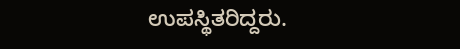ಉಪಸ್ಥಿತರಿದ್ದರು.